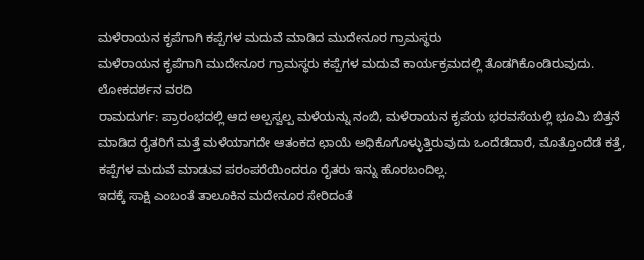ಮಳೆರಾಯನ ಕೃಪೆಗಾಗಿ ಕಪ್ಪೆಗಳ ಮದುವೆ ಮಾಡಿದ ಮುದೇನೂರ ಗ್ರಾಮಸ್ಥರು
ಮಳೆರಾಯನ ಕೃಪೆಗಾಗಿ ಮುದೇನೂರ ಗ್ರಾಮಸ್ಥರು ಕಪ್ಪೆಗಳ ಮದುವೆ ಕಾರ್ಯಕ್ರಮದಲ್ಲಿ ತೊಡಗಿಕೊಂಡಿರುವುದು.
ಲೋಕದರ್ಶನ ವರದಿ
ರಾಮದುರ್ಗ: ಪ್ರಾರಂಭದಲ್ಲಿ ಆದ ಅಲ್ಪಸ್ವಲ್ಪ ಮಳೆಯನ್ನು ನಂಬಿ, ಮಳೆರಾಯನ ಕೃಪೆಯ ಭರವಸೆಯಲ್ಲಿ ಭೂಮಿ ಬಿತ್ತನೆ ಮಾಡಿದ ರೈತರಿಗೆ ಮತ್ತೆ ಮಳೆಯಾಗದೇ ಆತಂಕದ ಛಾಯೆ ಅಧಿಕೊಗೊಳ್ಳುತ್ತಿರುವುದು ಒಂದೆಡೆದಾರೆ, ಮೊತ್ತೊಂದೆಡೆ ಕತ್ತೆ, ಕಪ್ಪೆಗಳ ಮದುವೆ ಮಾಡುವ ಪರಂಪರೆಯಿಂದರೂ ರೈತರು ಇನ್ನು ಹೊರಬಂದಿಲ್ಲ.
ಇದಕ್ಕೆ ಸಾಕ್ಷಿ ಎಂಬಂತೆ ತಾಲೂಕಿನ ಮದೇನೂರ ಸೇರಿದಂತೆ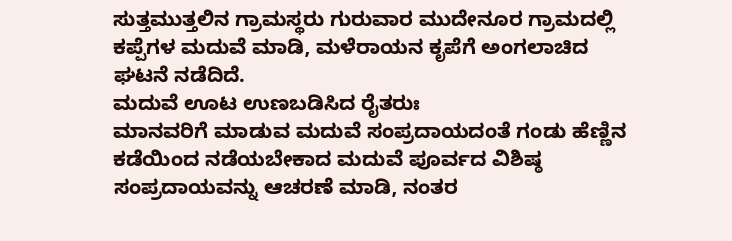ಸುತ್ತಮುತ್ತಲಿನ ಗ್ರಾಮಸ್ಥರು ಗುರುವಾರ ಮುದೇನೂರ ಗ್ರಾಮದಲ್ಲಿ ಕಪ್ಪೆಗಳ ಮದುವೆ ಮಾಡಿ, ಮಳೆರಾಯನ ಕೃಪೆಗೆ ಅಂಗಲಾಚಿದ ಘಟನೆ ನಡೆದಿದೆ.
ಮದುವೆ ಊಟ ಉಣಬಡಿಸಿದ ರೈತರುಃ
ಮಾನವರಿಗೆ ಮಾಡುವ ಮದುವೆ ಸಂಪ್ರದಾಯದಂತೆ ಗಂಡು ಹೆಣ್ಣಿನ ಕಡೆಯಿಂದ ನಡೆಯಬೇಕಾದ ಮದುವೆ ಪೂರ್ವದ ವಿಶಿಷ್ಠ ಸಂಪ್ರದಾಯವನ್ನು ಆಚರಣೆ ಮಾಡಿ, ನಂತರ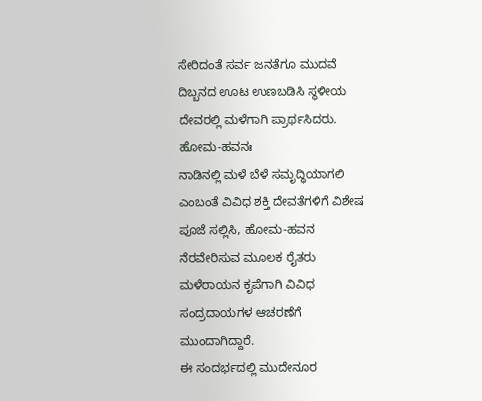ಸೇರಿದಂತೆ ಸರ್ವ ಜನತೆಗೂ ಮುದವೆ ದಿಬ್ಬನದ ಊಟ ಉಣಬಡಿಸಿ ಸ್ಥಳೀಯ ದೇವರಲ್ಲಿ ಮಳೆಗಾಗಿ ಪ್ರಾರ್ಥಸಿದರು.
ಹೋಮ-ಹವನಃ
ನಾಡಿನಲ್ಲಿ ಮಳೆ ಬೆಳೆ ಸಮೃದ್ಧಿಯಾಗಲಿ ಎಂಬಂತೆ ವಿವಿಧ ಶಕ್ತಿ ದೇವತೆಗಳಿಗೆ ವಿಶೇಷ ಪೂಜೆ ಸಲ್ಲಿಸಿ, ಹೋಮ-ಹವನ ನೆರವೇರಿಸುವ ಮೂಲಕ ರೈತರು ಮಳೆರಾಯನ ಕೃಪೆಗಾಗಿ ವಿವಿಧ ಸಂದ್ರದಾಯಗಳ ಆಚರಣೆಗೆ ಮುಂದಾಗಿದ್ದಾರೆ.
ಈ ಸಂದರ್ಭದಲ್ಲಿ ಮುದೇನೂರ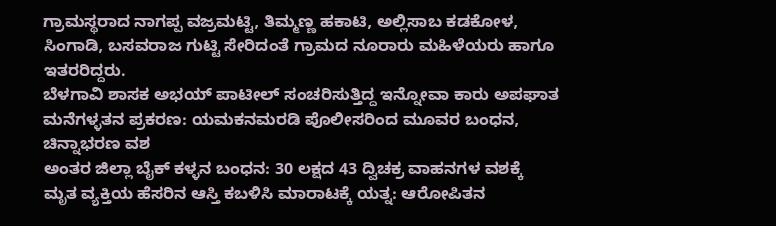ಗ್ರಾಮಸ್ಥರಾದ ನಾಗಪ್ಪ ವಜ್ರಮಟ್ಟಿ, ತಿಮ್ಮಣ್ಣ ಹಕಾಟಿ, ಅಲ್ಲಿಸಾಬ ಕಡಕೋಳ, ಸಿಂಗಾಡಿ, ಬಸವರಾಜ ಗುಟ್ಟಿ ಸೇರಿದಂತೆ ಗ್ರಾಮದ ನೂರಾರು ಮಹಿಳೆಯರು ಹಾಗೂ ಇತರರಿದ್ದರು.
ಬೆಳಗಾವಿ ಶಾಸಕ ಅಭಯ್ ಪಾಟೀಲ್ ಸಂಚರಿಸುತ್ತಿದ್ದ ಇನ್ನೋವಾ ಕಾರು ಅಪಘಾತ
ಮನೆಗಳ್ಳತನ ಪ್ರಕರಣ: ಯಮಕನಮರಡಿ ಪೊಲೀಸರಿಂದ ಮೂವರ ಬಂಧನ, ಚಿನ್ನಾಭರಣ ವಶ
ಅಂತರ ಜಿಲ್ಲಾ ಬೈಕ್ ಕಳ್ಳನ ಬಂಧನ: 30 ಲಕ್ಷದ 43 ದ್ವಿಚಕ್ರ ವಾಹನಗಳ ವಶಕ್ಕೆ
ಮೃತ ವ್ಯಕ್ತಿಯ ಹೆಸರಿನ ಆಸ್ತಿ ಕಬಳಿಸಿ ಮಾರಾಟಕ್ಕೆ ಯತ್ನ: ಆರೋಪಿತನ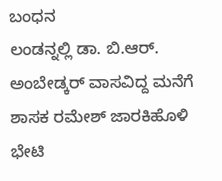ಬಂಧನ
ಲಂಡನ್ನಲ್ಲಿ ಡಾ. ಬಿ.ಆರ್. ಅಂಬೇಡ್ಕರ್ ವಾಸವಿದ್ದ ಮನೆಗೆ ಶಾಸಕ ರಮೇಶ್ ಜಾರಕಿಹೊಳಿ ಭೇಟಿ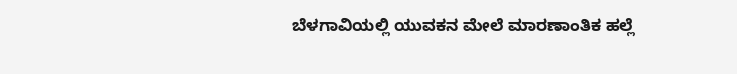ಬೆಳಗಾವಿಯಲ್ಲಿ ಯುವಕನ ಮೇಲೆ ಮಾರಣಾಂತಿಕ ಹಲ್ಲೆ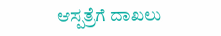ಆಸ್ಪತ್ರೆಗೆ ದಾಖಲು